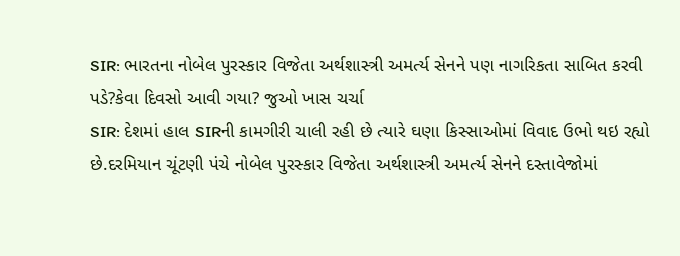SIR: ભારતના નોબેલ પુરસ્કાર વિજેતા અર્થશાસ્ત્રી અમર્ત્ય સેનને પણ નાગરિકતા સાબિત કરવી પડે?કેવા દિવસો આવી ગયા? જુઓ ખાસ ચર્ચા
SIR: દેશમાં હાલ SIRની કામગીરી ચાલી રહી છે ત્યારે ઘણા કિસ્સાઓમાં વિવાદ ઉભો થઇ રહ્યો છે.દરમિયાન ચૂંટણી પંચે નોબેલ પુરસ્કાર વિજેતા અર્થશાસ્ત્રી અમર્ત્ય સેનને દસ્તાવેજોમાં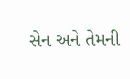સેન અને તેમની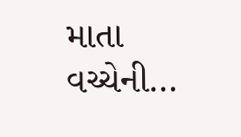માતા વચ્ચેની…